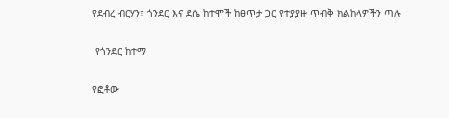የደብረ ብርሃን፣ ጎንደር እና ደሴ ከተሞች ከፀጥታ ጋር የተያያዙ ጥብቅ ክልከላዎችን ጣሉ

 የጎንደር ከተማ

የፎቶው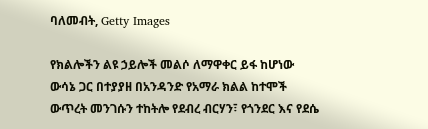ባለመብት, Getty Images

የክልሎችን ልዩ ኃይሎች መልሶ ለማዋቀር ይፋ ከሆነው ውሳኔ ጋር በተያያዘ በአንዳንድ የአማራ ክልል ከተሞች ውጥረት መንገሱን ተከትሎ የደብረ ብርሃን፣ የጎንደር እና የደሴ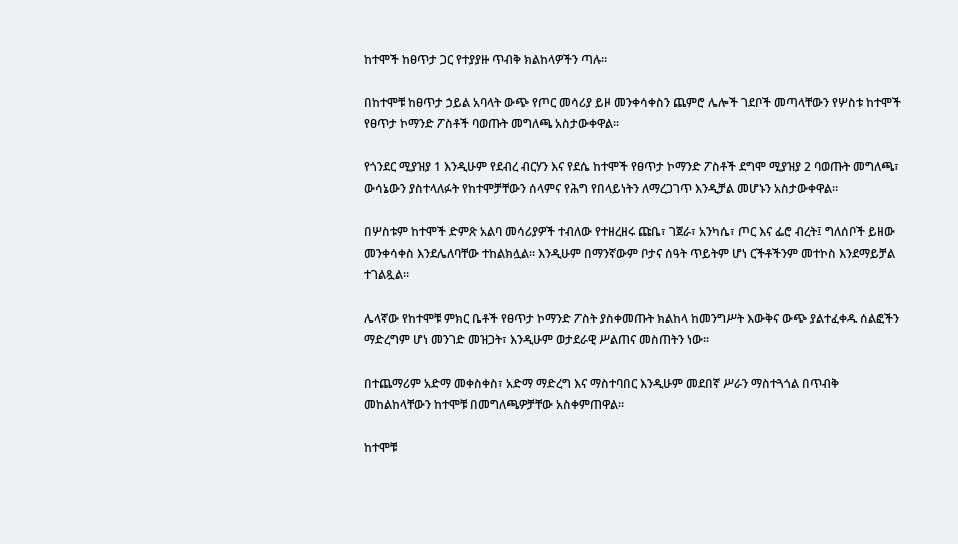ከተሞች ከፀጥታ ጋር የተያያዙ ጥብቅ ክልከላዎችን ጣሉ።

በከተሞቹ ከፀጥታ ኃይል አባላት ውጭ የጦር መሳሪያ ይዞ መንቀሳቀስን ጨምሮ ሌሎች ገደቦች መጣላቸውን የሦስቱ ከተሞች የፀጥታ ኮማንድ ፖስቶች ባወጡት መግለጫ አስታውቀዋል።

የጎንደር ሚያዝያ 1 እንዲሁም የደብረ ብርሃን እና የደሴ ከተሞች የፀጥታ ኮማንድ ፖስቶች ደግሞ ሚያዝያ 2 ባወጡት መግለጫ፣ ውሳኔውን ያስተላለፉት የከተሞቻቸውን ሰላምና የሕግ የበላይነትን ለማረጋገጥ እንዲቻል መሆኑን አስታውቀዋል።

በሦስቱም ከተሞች ድምጽ አልባ መሳሪያዎች ተብለው የተዘረዘሩ ጩቤ፣ ገጀራ፣ አንካሴ፣ ጦር እና ፌሮ ብረት፤ ግለሰቦች ይዘው መንቀሳቀስ እንደሌለባቸው ተከልክሏል። እንዲሁም በማንኛውም ቦታና ሰዓት ጥይትም ሆነ ርችቶችንም መተኮስ እንደማይቻል ተገልጿል።

ሌላኛው የከተሞቹ ምክር ቤቶች የፀጥታ ኮማንድ ፖስት ያስቀመጡት ክልከላ ከመንግሥት እውቅና ውጭ ያልተፈቀዱ ሰልፎችን ማድረግም ሆነ መንገድ መዝጋት፣ እንዲሁም ወታደራዊ ሥልጠና መስጠትን ነው።

በተጨማሪም አድማ መቀስቀስ፣ አድማ ማድረግ እና ማስተባበር እንዲሁም መደበኛ ሥራን ማስተጓጎል በጥብቅ መከልከላቸውን ከተሞቹ በመግለጫዎቻቸው አስቀምጠዋል።

ከተሞቹ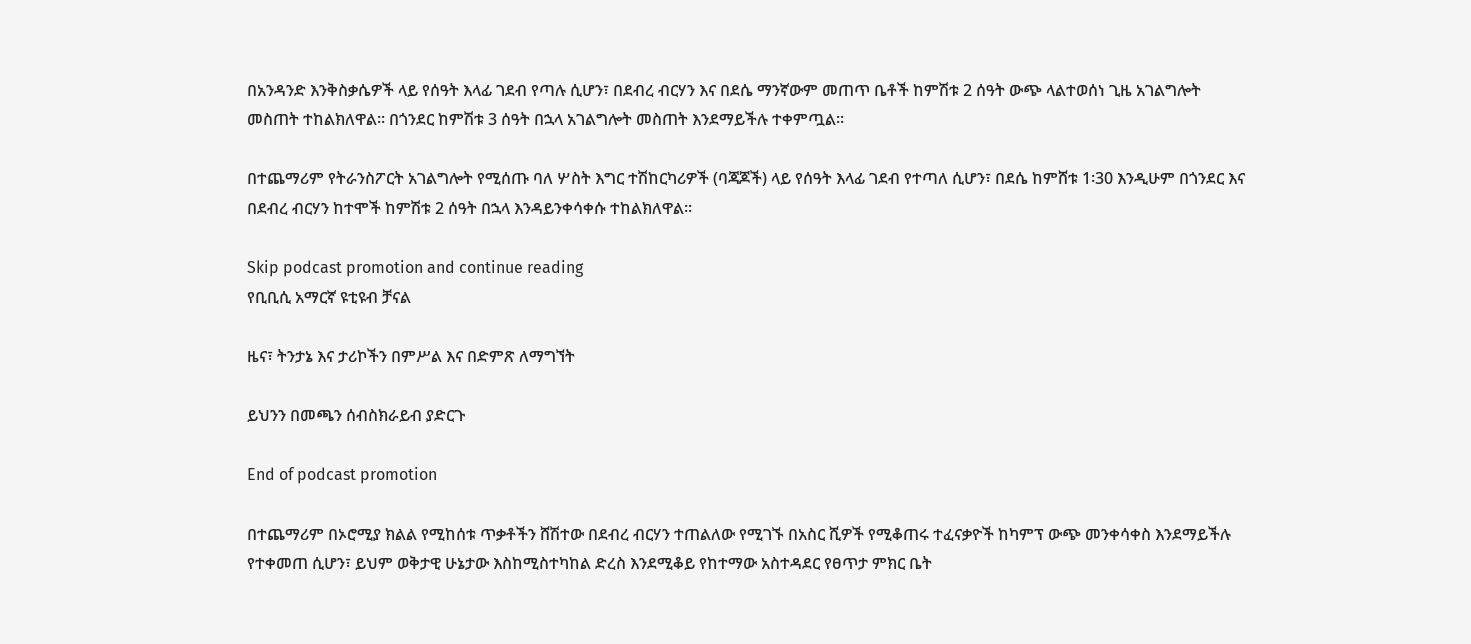በአንዳንድ እንቅስቃሴዎች ላይ የሰዓት እላፊ ገደብ የጣሉ ሲሆን፣ በደብረ ብርሃን እና በደሴ ማንኛውም መጠጥ ቤቶች ከምሽቱ 2 ሰዓት ውጭ ላልተወሰነ ጊዜ አገልግሎት መስጠት ተከልክለዋል። በጎንደር ከምሽቱ 3 ሰዓት በኋላ አገልግሎት መስጠት እንደማይችሉ ተቀምጧል።

በተጨማሪም የትራንስፖርት አገልግሎት የሚሰጡ ባለ ሦስት እግር ተሽከርካሪዎች (ባጃጆች) ላይ የሰዓት እላፊ ገደብ የተጣለ ሲሆን፣ በደሴ ከምሸቱ 1፡30 እንዲሁም በጎንደር እና በደብረ ብርሃን ከተሞች ከምሽቱ 2 ሰዓት በኋላ እንዳይንቀሳቀሱ ተከልክለዋል።

Skip podcast promotion and continue reading
የቢቢሲ አማርኛ ዩቲዩብ ቻናል

ዜና፣ ትንታኔ እና ታሪኮችን በምሥል እና በድምጽ ለማግኘት

ይህንን በመጫን ሰብስክራይብ ያድርጉ

End of podcast promotion

በተጨማሪም በኦሮሚያ ክልል የሚከሰቱ ጥቃቶችን ሸሽተው በደብረ ብርሃን ተጠልለው የሚገኙ በአስር ሺዎች የሚቆጠሩ ተፈናቃዮች ከካምፕ ውጭ መንቀሳቀስ እንደማይችሉ የተቀመጠ ሲሆን፣ ይህም ወቅታዊ ሁኔታው እስከሚስተካከል ድረስ እንደሚቆይ የከተማው አስተዳደር የፀጥታ ምክር ቤት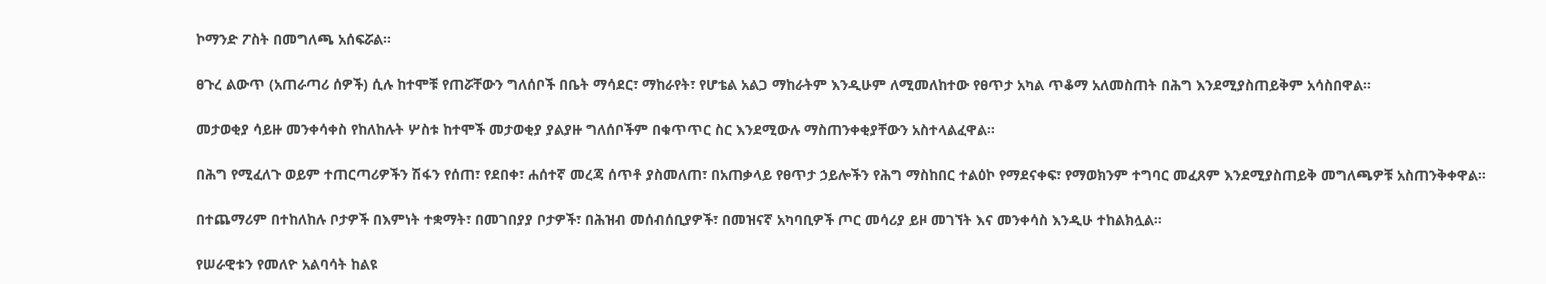ኮማንድ ፖስት በመግለጫ አሰፍሯል።

ፀጉረ ልውጥ (አጠራጣሪ ሰዎች) ሲሉ ከተሞቹ የጠሯቸውን ግለሰቦች በቤት ማሳደር፣ ማከራየት፣ የሆቴል አልጋ ማከራትም እንዲሁም ለሚመለከተው የፀጥታ አካል ጥቆማ አለመስጠት በሕግ እንደሚያስጠይቅም አሳስበዋል።

መታወቂያ ሳይዙ መንቀሳቀስ የከለከሉት ሦስቱ ከተሞች መታወቂያ ያልያዙ ግለሰቦችም በቁጥጥር ስር እንደሚውሉ ማስጠንቀቂያቸውን አስተላልፈዋል።

በሕግ የሚፈለጉ ወይም ተጠርጣሪዎችን ሽፋን የሰጠ፣ የደበቀ፣ ሐሰተኛ መረጃ ሰጥቶ ያስመለጠ፣ በአጠቃላይ የፀጥታ ኃይሎችን የሕግ ማስከበር ተልዕኮ የማደናቀፍ፣ የማወክንም ተግባር መፈጸም እንደሚያስጠይቅ መግለጫዎቹ አስጠንቅቀዋል።

በተጨማሪም በተከለከሉ ቦታዎች በእምነት ተቋማት፣ በመገበያያ ቦታዎች፣ በሕዝብ መሰብሰቢያዎች፣ በመዝናኛ አካባቢዎች ጦር መሳሪያ ይዞ መገኘት እና መንቀሳስ እንዲሁ ተከልክሏል።

የሠራዊቱን የመለዮ አልባሳት ከልዩ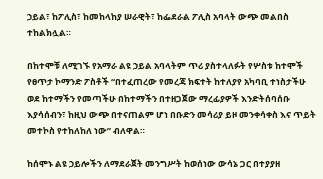ኃይል፣ ከፖሊስ፣ ከመከላከያ ሠራዊት፣ ከፌደራል ፖሊስ አባላት ውጭ መልበስ ተከልክሏል።

በከተሞቹ ለሚገኙ የአማራ ልዩ ኃይል አባላትም ጥሪ ያስተላለፉት የሦስቱ ከተሞች የፀጥታ ኮማንድ ፖስቶች “በተፈጠረው የመረጃ ክፍተት ከተለያየ አካባቢ ተነስታችሁ ወደ ከተማችን የመጣችሁ በከተማችን በተዘጋጀው ማረፊያዎች እንድትሰባሰቡ እያሳሰብን፣ ከዚህ ውጭ በተናጠልም ሆነ በቡድን መሳሪያ ይዞ መንቀሳቀስ እና ጥይት መተኮስ የተከለከለ ነው” ብለዋል።

ከሰሞኑ ልዩ ኃይሎችን ለማደራጀት መንግሥት ከወሰነው ውሳኔ ጋር በተያያዘ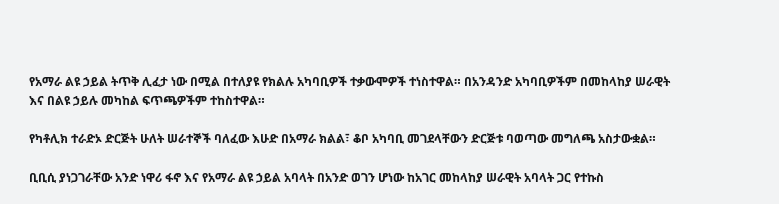የአማራ ልዩ ኃይል ትጥቅ ሊፈታ ነው በሚል በተለያዩ የክልሉ አካባቢዎች ተቃውሞዎች ተነስተዋል። በአንዳንድ አካባቢዎችም በመከላከያ ሠራዊት እና በልዩ ኃይሉ መካከል ፍጥጫዎችም ተከስተዋል።

የካቶሊክ ተራድኦ ድርጅት ሁለት ሠራተኞች ባለፈው እሁድ በአማራ ክልል፣ ቆቦ አካባቢ መገደላቸውን ድርጅቱ ባወጣው መግለጫ አስታውቋል።

ቢቢሲ ያነጋገራቸው አንድ ነዋሪ ፋኖ እና የአማራ ልዩ ኃይል አባላት በአንድ ወገን ሆነው ከአገር መከላከያ ሠራዊት አባላት ጋር የተኩስ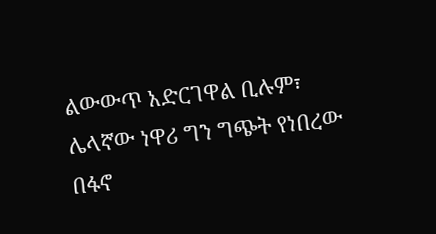ልውውጥ አድርገዋል ቢሉም፣ ሌላኛው ነዋሪ ግን ግጭት የነበረው በፋኖ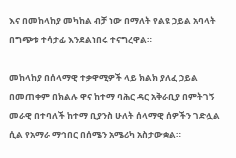እና በመከላከያ መካከል ብቻ ነው በማለት የልዩ ኃይል አባላት በግጭቱ ተሳታፊ እንደልነበሩ ተናግረዋል።

መከላከያ በሰላማዊ ተቃዋሚዎች ላይ ክልክ ያለፈ ኃይል በመጠቀም በክልሉ ዋና ከተማ ባሕር ዳር አቅራቢያ በምትገኝ መራዊ በተባለች ከተማ ቢያንስ ሁለት ሰላማዊ ሰዎችን ገድሏል ሲል የአማራ ማኅበር በሰሜን አሜሪካ አስታውቋል።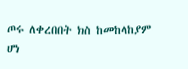ጦሩ ለቀረበበት ክስ ከመከላከያም ሆነ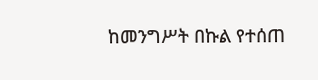ከመንግሥት በኩል የተሰጠ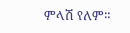ምላሽ የለም።